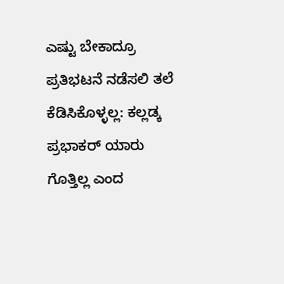ಎಷ್ಟು ಬೇಕಾದ್ರೂ ಪ್ರತಿಭಟನೆ ನಡೆಸಲಿ ತಲೆ ಕೆಡಿಸಿಕೊಳ್ಳಲ್ಲ: ಕಲ್ಲಡ್ಕ ಪ್ರಭಾಕರ್ ಯಾರು ಗೊತ್ತಿಲ್ಲ ಎಂದ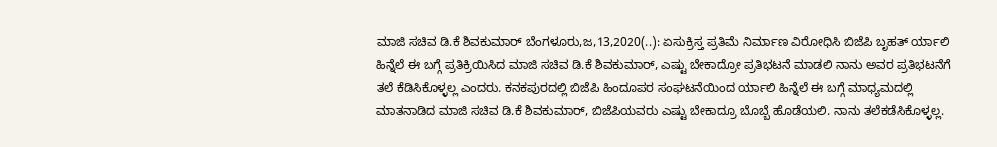ಮಾಜಿ ಸಚಿವ ಡಿ.ಕೆ ಶಿವಕುಮಾರ್ ಬೆಂಗಳೂರು,ಜ,13,2020(..): ಏಸುಕ್ರಿಸ್ತ ಪ್ರತಿಮೆ ನಿರ್ಮಾಣ ವಿರೋಧಿಸಿ ಬಿಜೆಪಿ ಬೃಹತ್ ರ್ಯಾಲಿ ಹಿನ್ನೆಲೆ ಈ ಬಗ್ಗೆ ಪ್ರತಿಕ್ರಿಯಿಸಿದ ಮಾಜಿ ಸಚಿವ ಡಿ.ಕೆ ಶಿವಕುಮಾರ್, ಎಷ್ಟು ಬೇಕಾದ್ರೋ ಪ್ರತಿಭಟನೆ ಮಾಡಲಿ ನಾನು ಅವರ ಪ್ರತಿಭಟನೆಗೆ ತಲೆ ಕೆಡಿಸಿಕೊಳ್ಳಲ್ಲ ಎಂದರು. ಕನಕಪುರದಲ್ಲಿ ಬಿಜೆಪಿ ಹಿಂದೂಪರ ಸಂಘಟನೆಯಿಂದ ರ್ಯಾಲಿ ಹಿನ್ನೆಲೆ ಈ ಬಗ್ಗೆ ಮಾಧ್ಯಮದಲ್ಲಿ ಮಾತನಾಡಿದ ಮಾಜಿ ಸಚಿವ ಡಿ.ಕೆ ಶಿವಕುಮಾರ್, ಬಿಜೆಪಿಯವರು ಎಷ್ಟು ಬೇಕಾದ್ರೂ ಬೊಬ್ಬೆ ಹೊಡೆಯಲಿ. ನಾನು ತಲೆಕಡೆಸಿಕೊಳ್ಳಲ್ಲ.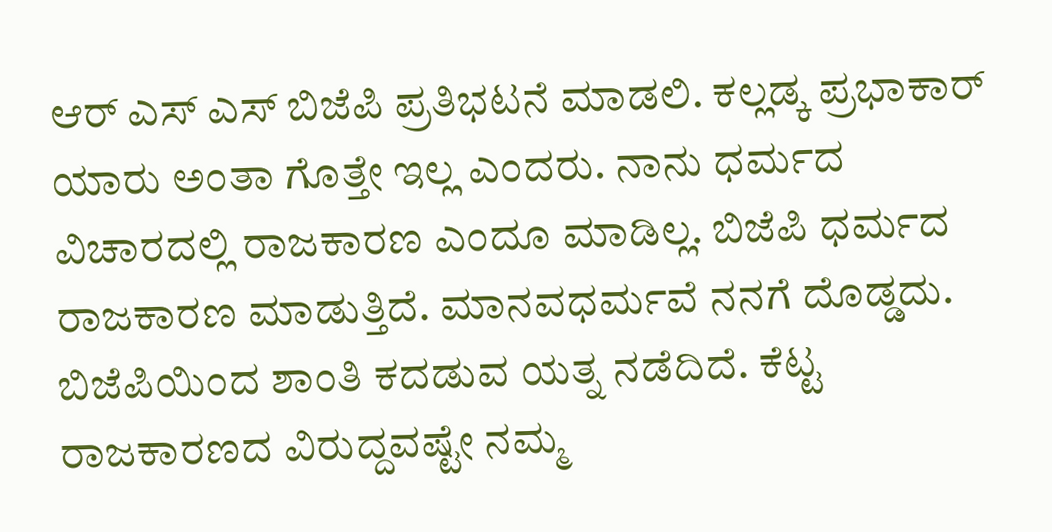ಆರ್ ಎಸ್ ಎಸ್ ಬಿಜೆಪಿ ಪ್ರತಿಭಟನೆ ಮಾಡಲಿ. ಕಲ್ಲಡ್ಕ ಪ್ರಭಾಕಾರ್ ಯಾರು ಅಂತಾ ಗೊತ್ತೇ ಇಲ್ಲ ಎಂದರು. ನಾನು ಧರ್ಮದ ವಿಚಾರದಲ್ಲಿ ರಾಜಕಾರಣ ಎಂದೂ ಮಾಡಿಲ್ಲ. ಬಿಜೆಪಿ ಧರ್ಮದ ರಾಜಕಾರಣ ಮಾಡುತ್ತಿದೆ. ಮಾನವಧರ್ಮವೆ ನನಗೆ ದೊಡ್ಡದು. ಬಿಜೆಪಿಯಿಂದ ಶಾಂತಿ ಕದಡುವ ಯತ್ನ ನಡೆದಿದೆ. ಕೆಟ್ಟ ರಾಜಕಾರಣದ ವಿರುದ್ದವಷ್ಟೇ ನಮ್ಮ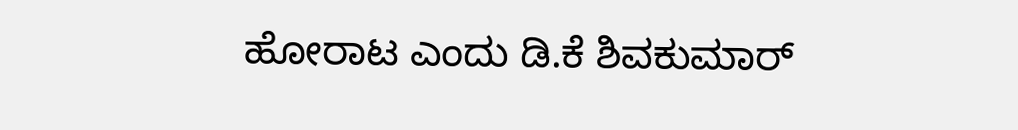ಹೋರಾಟ ಎಂದು ಡಿ.ಕೆ ಶಿವಕುಮಾರ್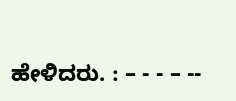ಹೇಳಿದರು. : – - - – --